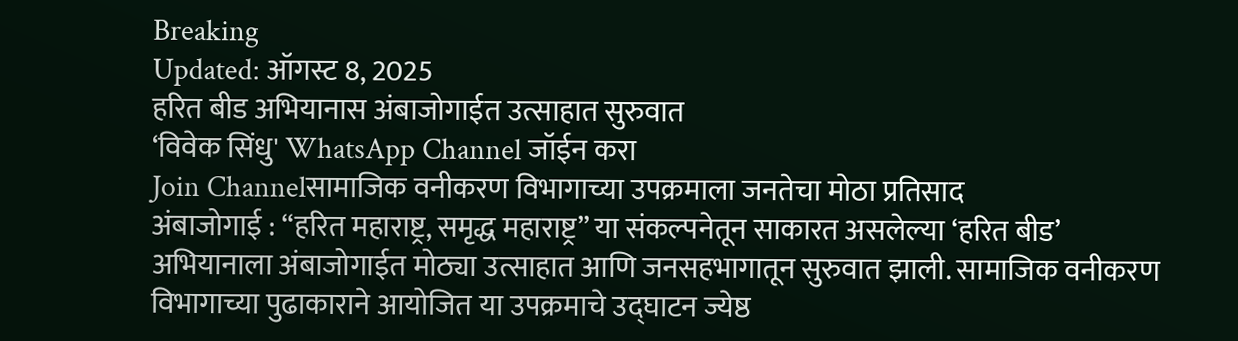Breaking
Updated: ऑगस्ट 8, 2025
हरित बीड अभियानास अंबाजोगाईत उत्साहात सुरुवात
‘विवेक सिंधु' WhatsApp Channel जॉईन करा
Join Channelसामाजिक वनीकरण विभागाच्या उपक्रमाला जनतेचा मोठा प्रतिसाद
अंबाजोगाई : “हरित महाराष्ट्र, समृद्ध महाराष्ट्र” या संकल्पनेतून साकारत असलेल्या ‘हरित बीड’ अभियानाला अंबाजोगाईत मोठ्या उत्साहात आणि जनसहभागातून सुरुवात झाली. सामाजिक वनीकरण विभागाच्या पुढाकाराने आयोजित या उपक्रमाचे उद्घाटन ज्येष्ठ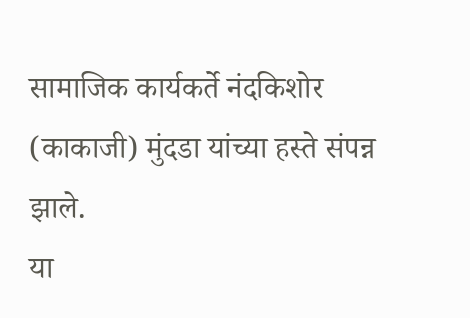सामाजिक कार्यकर्ते नंदकिशोर (काकाजी) मुंदडा यांच्या हस्ते संपन्न झाले.
या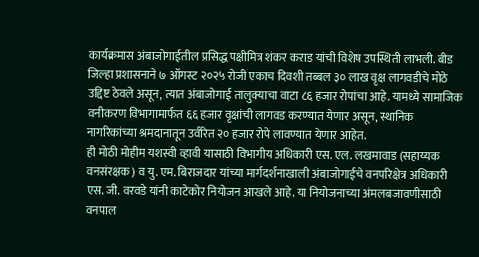कार्यक्रमास अंबाजोगाईतील प्रसिद्ध पक्षीमित्र शंकर कराड यांची विशेष उपस्थिती लाभली. बीड जिल्हा प्रशासनाने ७ ऑगस्ट २०२५ रोजी एकाच दिवशी तब्बल ३० लाख वृक्ष लागवडीचे मोठे उद्दिष्ट ठेवले असून, त्यात अंबाजोगाई तालुक्याचा वाटा ८६ हजार रोपांचा आहे. यामध्ये सामाजिक वनीकरण विभागामार्फत ६६ हजार वृक्षांची लागवड करण्यात येणार असून, स्थानिक नागरिकांच्या श्रमदानातून उर्वरित २० हजार रोपे लावण्यात येणार आहेत.
ही मोठी मोहीम यशस्वी व्हावी यासाठी विभागीय अधिकारी एस. एल. लखमावाड (सहाय्यक वनसंरक्षक) व यु. एम. बिराजदार यांच्या मार्गदर्शनाखाली अंबाजोगाईचे वनपरिक्षेत्र अधिकारी एस. जी. वरवडे यांनी काटेकोर नियोजन आखले आहे. या नियोजनाच्या अंमलबजावणीसाठी वनपाल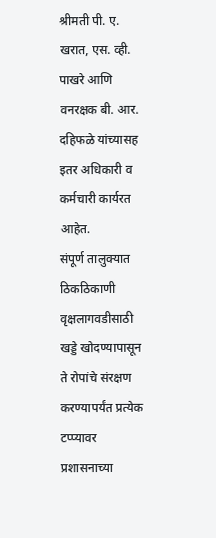श्रीमती पी. ए. खरात, एस. व्ही. पाखरे आणि वनरक्षक बी. आर. दहिफळे यांच्यासह इतर अधिकारी व कर्मचारी कार्यरत आहेत.
संपूर्ण तालुक्यात ठिकठिकाणी वृक्षलागवडीसाठी खड्डे खोदण्यापासून ते रोपांचे संरक्षण करण्यापर्यंत प्रत्येक टप्प्यावर प्रशासनाच्या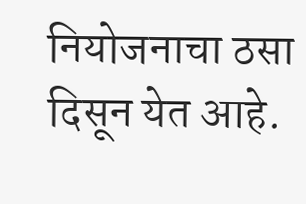नियोजनाचा ठसा दिसून येत आहे.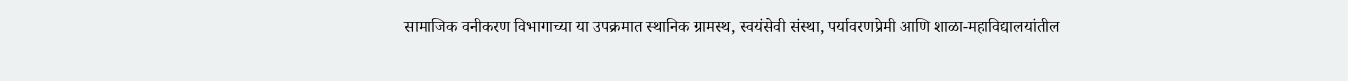सामाजिक वनीकरण विभागाच्या या उपक्रमात स्थानिक ग्रामस्थ, स्वयंसेवी संस्था, पर्यावरणप्रेमी आणि शाळा-महाविद्यालयांतील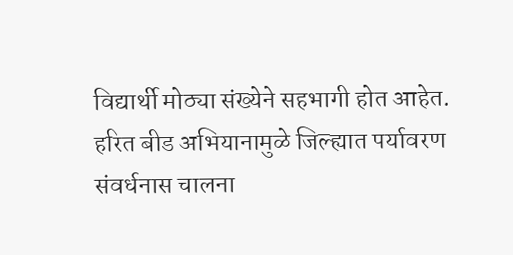विद्यार्थी मोठ्या संख्येने सहभागी होत आहेत.
हरित बीड अभियानामुळे जिल्ह्यात पर्यावरण संवर्धनास चालना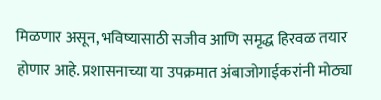मिळणार असून, भविष्यासाठी सजीव आणि समृद्ध हिरवळ तयार होणार आहे. प्रशासनाच्या या उपक्रमात अंबाजोगाईकरांनी मोठ्या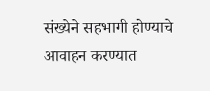संख्येने सहभागी होण्याचे आवाहन करण्यात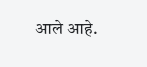आले आहे.